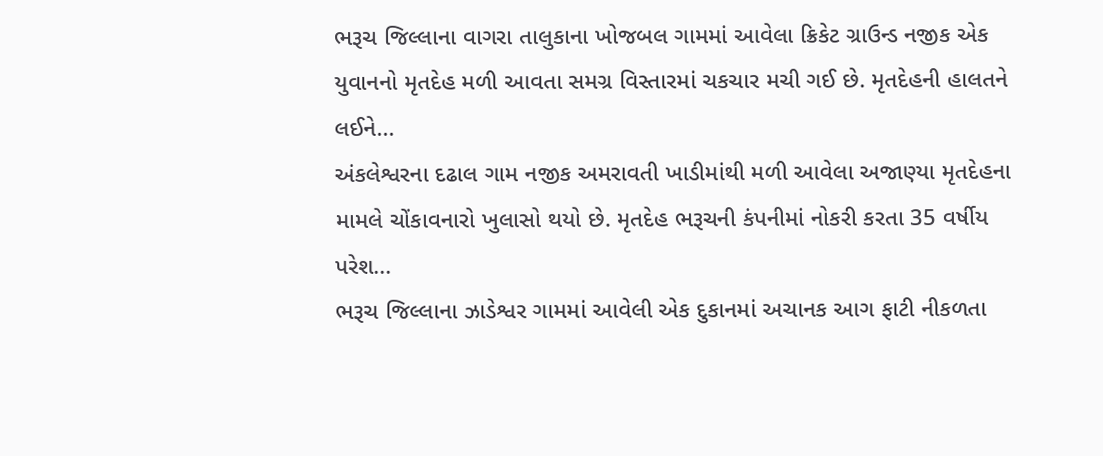ભરૂચ જિલ્લાના વાગરા તાલુકાના ખોજબલ ગામમાં આવેલા ક્રિકેટ ગ્રાઉન્ડ નજીક એક યુવાનનો મૃતદેહ મળી આવતા સમગ્ર વિસ્તારમાં ચકચાર મચી ગઈ છે. મૃતદેહની હાલતને લઈને...
અંકલેશ્વરના દઢાલ ગામ નજીક અમરાવતી ખાડીમાંથી મળી આવેલા અજાણ્યા મૃતદેહના મામલે ચોંકાવનારો ખુલાસો થયો છે. મૃતદેહ ભરૂચની કંપનીમાં નોકરી કરતા 35 વર્ષીય પરેશ...
ભરૂચ જિલ્લાના ઝાડેશ્વર ગામમાં આવેલી એક દુકાનમાં અચાનક આગ ફાટી નીકળતા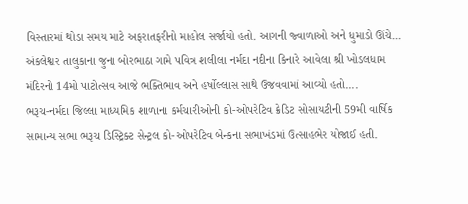વિસ્તારમાં થોડા સમય માટે અફરાતફરીનો માહોલ સર્જાયો હતો. આગની જ્વાળાઓ અને ધુમાડો ઊંચે...
અંકલેશ્વર તાલુકાના જુના બોરભાઠા ગામે પવિત્ર શલીલા નર્મદા નદીના કિનારે આવેલા શ્રી ખોડલધામ મંદિરનો 14મો પાટોત્સવ આજે ભક્તિભાવ અને હર્ષોલ્લાસ સાથે ઉજવવામાં આવ્યો હતો....
ભરૂચ-નર્મદા જિલ્લા માધ્યમિક શાળાના કર્મચારીઓની કો-ઓપરેટિવ ક્રેડિટ સોસાયટીની 59મી વાર્ષિક સામાન્ય સભા ભરૂચ ડિસ્ટ્રિક્ટ સેન્ટ્રલ કો-ઓપરેટિવ બેન્કના સભાખંડમાં ઉત્સાહભેર યોજાઈ હતી.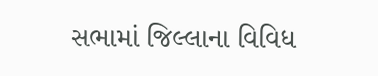સભામાં જિલ્લાના વિવિધ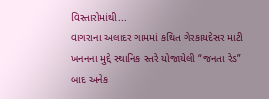વિસ્તારોમાંથી...
વાગરાના અલાદર ગામમાં કથિત ગેરકાયદેસર માટી ખનનના મુદ્દે સ્થાનિક સ્તરે યોજાયેલી “જનતા રેડ” બાદ અનેક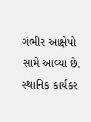ગંભીર આક્ષેપો સામે આવ્યા છે. સ્થાનિક કાર્યકર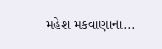મહેશ મકવાણાના...